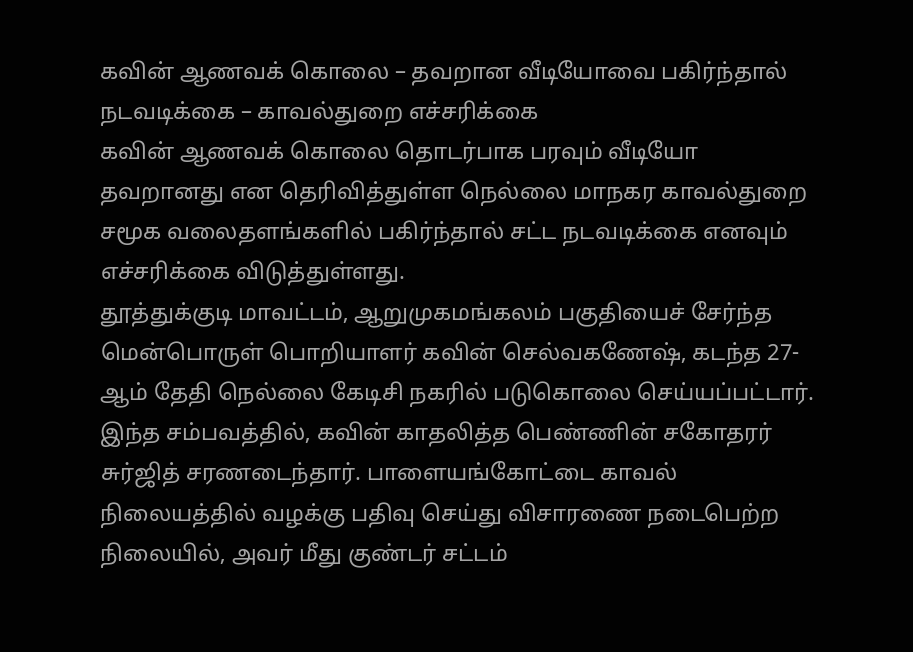கவின் ஆணவக் கொலை – தவறான வீடியோவை பகிர்ந்தால் நடவடிக்கை – காவல்துறை எச்சரிக்கை
கவின் ஆணவக் கொலை தொடர்பாக பரவும் வீடியோ தவறானது என தெரிவித்துள்ள நெல்லை மாநகர காவல்துறை சமூக வலைதளங்களில் பகிர்ந்தால் சட்ட நடவடிக்கை எனவும் எச்சரிக்கை விடுத்துள்ளது.
தூத்துக்குடி மாவட்டம், ஆறுமுகமங்கலம் பகுதியைச் சேர்ந்த மென்பொருள் பொறியாளர் கவின் செல்வகணேஷ், கடந்த 27-ஆம் தேதி நெல்லை கேடிசி நகரில் படுகொலை செய்யப்பட்டார்.
இந்த சம்பவத்தில், கவின் காதலித்த பெண்ணின் சகோதரர் சுர்ஜித் சரணடைந்தார். பாளையங்கோட்டை காவல் நிலையத்தில் வழக்கு பதிவு செய்து விசாரணை நடைபெற்ற நிலையில், அவர் மீது குண்டர் சட்டம்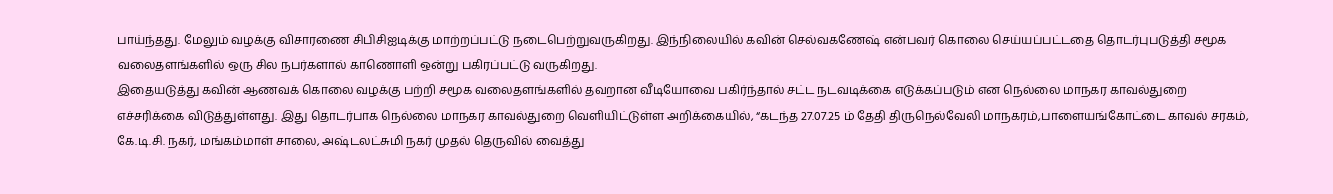பாய்ந்தது. மேலும் வழக்கு விசாரணை சிபிசிஐடிக்கு மாற்றப்பட்டு நடைபெற்றுவருகிறது. இந்நிலையில் கவின் செல்வகணேஷ் என்பவர் கொலை செய்யப்பட்டதை தொடர்புபடுத்தி சமூக வலைதளங்களில் ஒரு சில நபர்களால் காணொளி ஒன்று பகிரப்பட்டு வருகிறது.
இதையடுத்து கவின் ஆணவக் கொலை வழக்கு பற்றி சமூக வலைதளங்களில் தவறான வீடியோவை பகிர்ந்தால் சட்ட நடவடிக்கை எடுக்கப்படும் என நெல்லை மாநகர காவல்துறை எச்சரிக்கை விடுத்துள்ளது. இது தொடர்பாக நெல்லை மாநகர காவல்துறை வெளியிட்டுள்ள அறிக்கையில், “கடந்த 27.07.25 ம் தேதி திருநெல்வேலி மாநகரம்,பாளையங்கோட்டை காவல் சரகம், கே.டி.சி. நகர், மங்கம்மாள் சாலை, அஷ்டலட்சுமி நகர் முதல் தெருவில் வைத்து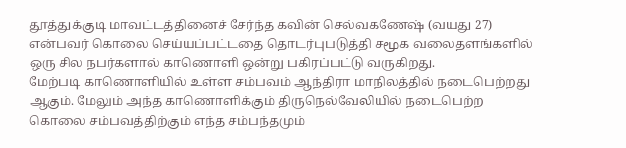தூத்துக்குடி மாவட்டத்தினைச் சேர்ந்த கவின் செல்வகணேஷ் (வயது 27) என்பவர் கொலை செய்யப்பட்டதை தொடர்புபடுத்தி சமூக வலைதளங்களில் ஒரு சில நபர்களால் காணொளி ஒன்று பகிரப்பட்டு வருகிறது.
மேற்படி காணொளியில் உள்ள சம்பவம் ஆந்திரா மாநிலத்தில் நடைபெற்றது ஆகும். மேலும் அந்த காணொளிக்கும் திருநெல்வேலியில் நடைபெற்ற கொலை சம்பவத்திற்கும் எந்த சம்பந்தமும்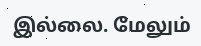இல்லை. மேலும்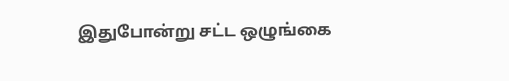இதுபோன்று சட்ட ஒழுங்கை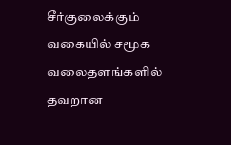சீர்குலைக்கும் வகையில் சமூக வலைதளங்களில் தவறான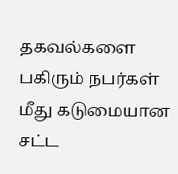தகவல்களை பகிரும் நபர்கள் மீது கடுமையான சட்ட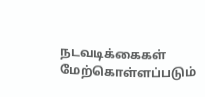நடவடிக்கைகள் மேற்கொள்ளப்படும்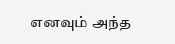எனவும் அந்த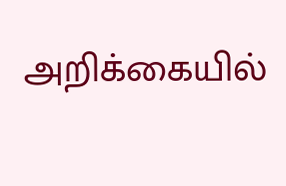அறிக்கையில்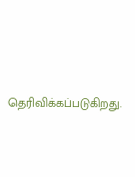தெரிவிக்கப்படுகிறது.